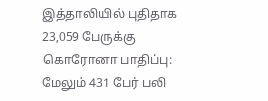இத்தாலியில் புதிதாக 23,059 பேருக்கு கொரோனா பாதிப்பு: மேலும் 431 பேர் பலி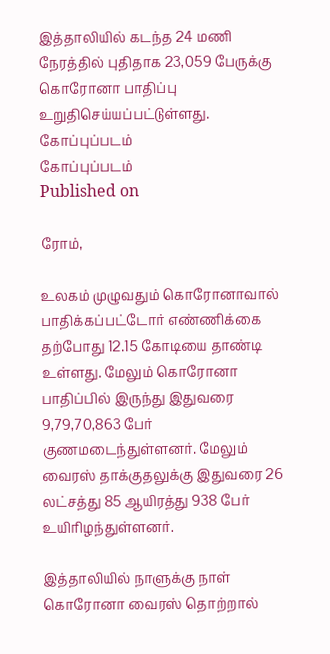இத்தாலியில் கடந்த 24 மணி நேரத்தில் புதிதாக 23,059 பேருக்கு கொரோனா பாதிப்பு உறுதிசெய்யப்பட்டுள்ளது.
கோப்புப்படம்
கோப்புப்படம்
Published on

ரோம்,

உலகம் முழுவதும் கொரோனாவால் பாதிக்கப்பட்டோர் எண்ணிக்கை தற்போது 12.15 கோடியை தாண்டி உள்ளது. மேலும் கொரோனா பாதிப்பில் இருந்து இதுவரை 9,79,70,863 பேர் குணமடைந்துள்ளனர். மேலும் வைரஸ் தாக்குதலுக்கு இதுவரை 26 லட்சத்து 85 ஆயிரத்து 938 பேர் உயிரிழந்துள்ளனர்.

இத்தாலியில் நாளுக்கு நாள் கொரோனா வைரஸ் தொற்றால்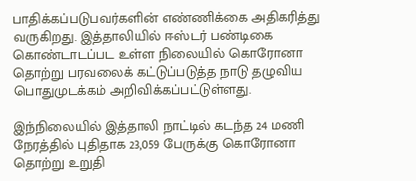பாதிக்கப்படுபவர்களின் எண்ணிக்கை அதிகரித்து வருகிறது. இத்தாலியில் ஈஸ்டர் பண்டிகை கொண்டாடப்பட உள்ள நிலையில் கொரோனா தொற்று பரவலைக் கட்டுப்படுத்த நாடு தழுவிய பொதுமுடக்கம் அறிவிக்கப்பட்டுள்ளது.

இந்நிலையில் இத்தாலி நாட்டில் கடந்த 24 மணி நேரத்தில் புதிதாக 23,059 பேருக்கு கொரோனா தொற்று உறுதி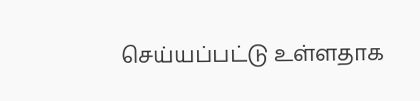செய்யப்பட்டு உள்ளதாக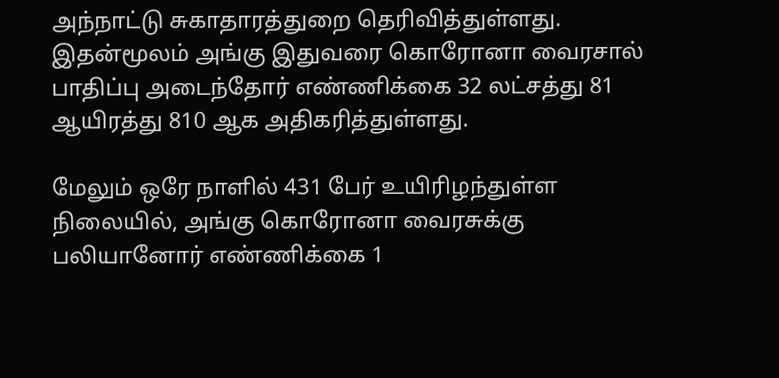அந்நாட்டு சுகாதாரத்துறை தெரிவித்துள்ளது. இதன்மூலம் அங்கு இதுவரை கொரோனா வைரசால் பாதிப்பு அடைந்தோர் எண்ணிக்கை 32 லட்சத்து 81 ஆயிரத்து 810 ஆக அதிகரித்துள்ளது.

மேலும் ஒரே நாளில் 431 பேர் உயிரிழந்துள்ள நிலையில், அங்கு கொரோனா வைரசுக்கு பலியானோர் எண்ணிக்கை 1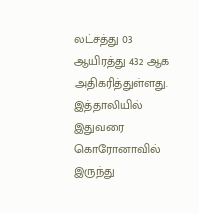லட்சத்து 03 ஆயிரத்து 432 ஆக அதிகரித்துள்ளது. இத்தாலியில் இதுவரை கொரோனாவில் இருந்து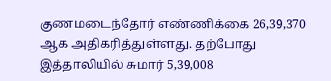குணமடைந்தோர் எண்ணிக்கை 26,39,370 ஆக அதிகரித்துள்ளது. தற்போது இத்தாலியில் சுமார் 5,39,008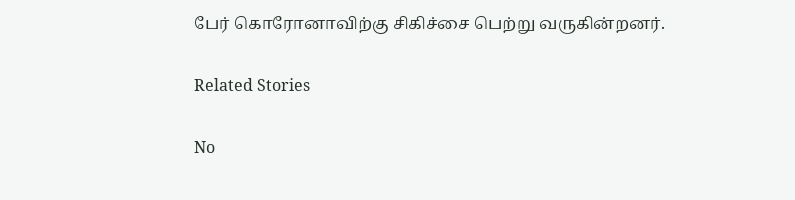பேர் கொரோனாவிற்கு சிகிச்சை பெற்று வருகின்றனர்.

Related Stories

No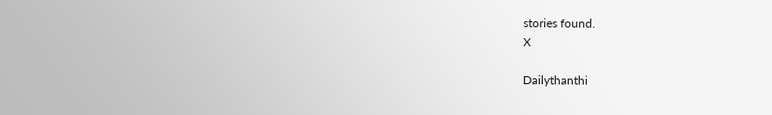stories found.
X

Dailythanthi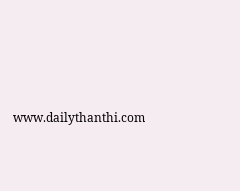www.dailythanthi.com